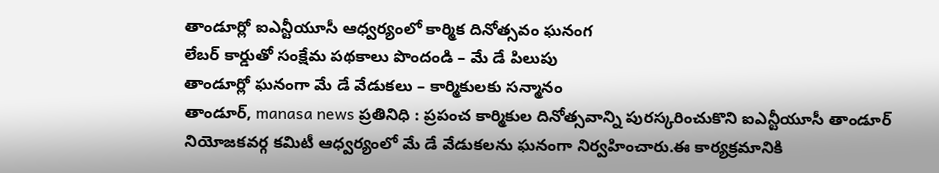తాండూర్లో ఐఎన్టీయూసీ ఆధ్వర్యంలో కార్మిక దినోత్సవం ఘనంగ
లేబర్ కార్డుతో సంక్షేమ పథకాలు పొందండి – మే డే పిలుపు
తాండూర్లో ఘనంగా మే డే వేడుకలు – కార్మికులకు సన్మానం
తాండూర్, manasa news ప్రతినిధి : ప్రపంచ కార్మికుల దినోత్సవాన్ని పురస్కరించుకొని ఐఎన్టీయూసీ తాండూర్ నియోజకవర్గ కమిటీ ఆధ్వర్యంలో మే డే వేడుకలను ఘనంగా నిర్వహించారు.ఈ కార్యక్రమానికి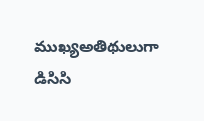ముఖ్యఅతిథులుగా డిసిసి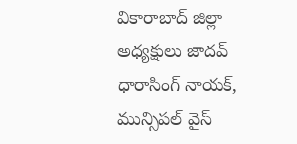వికారాబాద్ జిల్లా అధ్యక్షులు జాదవ్ ధారాసింగ్ నాయక్, మున్సిపల్ వైస్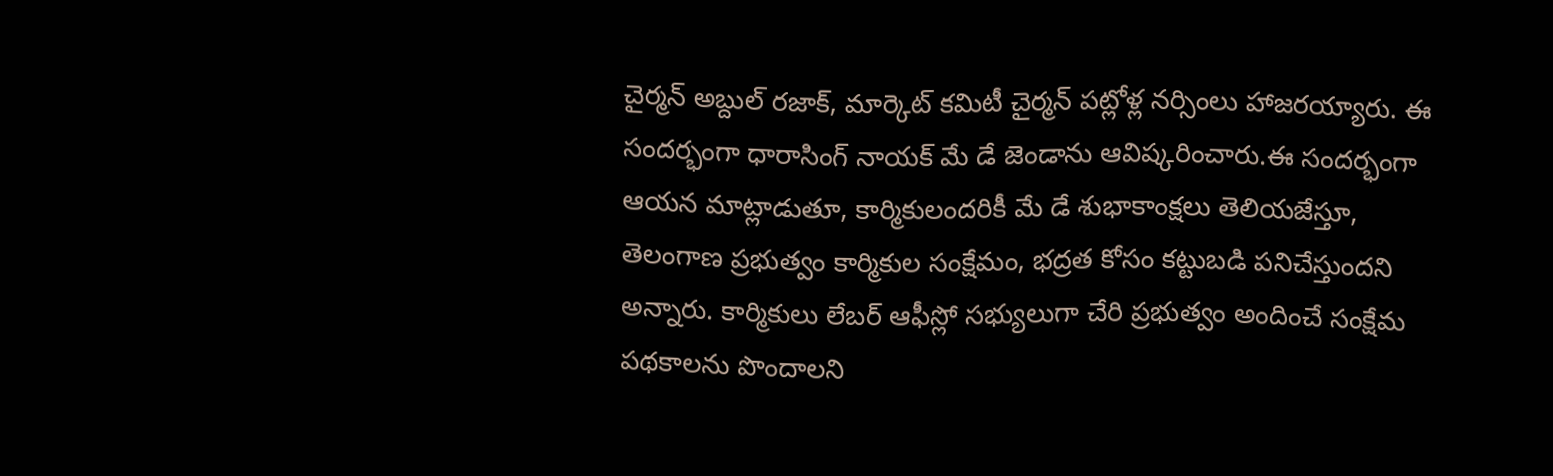చైర్మన్ అబ్దుల్ రజాక్, మార్కెట్ కమిటీ చైర్మన్ పట్లోళ్ల నర్సింలు హాజరయ్యారు. ఈ సందర్భంగా ధారాసింగ్ నాయక్ మే డే జెండాను ఆవిష్కరించారు.ఈ సందర్భంగా ఆయన మాట్లాడుతూ, కార్మికులందరికీ మే డే శుభాకాంక్షలు తెలియజేస్తూ, తెలంగాణ ప్రభుత్వం కార్మికుల సంక్షేమం, భద్రత కోసం కట్టుబడి పనిచేస్తుందని అన్నారు. కార్మికులు లేబర్ ఆఫీస్లో సభ్యులుగా చేరి ప్రభుత్వం అందించే సంక్షేమ పథకాలను పొందాలని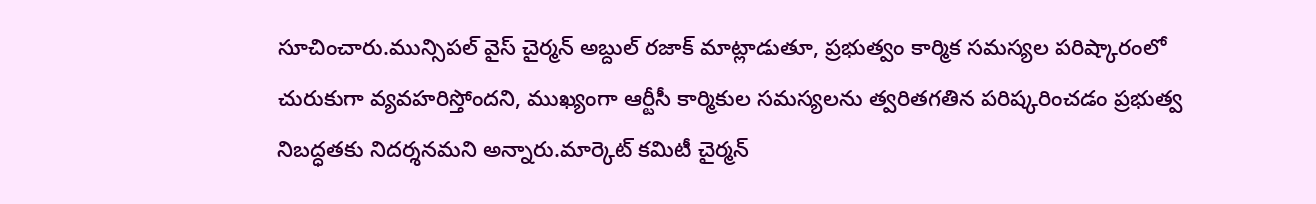సూచించారు.మున్సిపల్ వైస్ చైర్మన్ అబ్దుల్ రజాక్ మాట్లాడుతూ, ప్రభుత్వం కార్మిక సమస్యల పరిష్కారంలో చురుకుగా వ్యవహరిస్తోందని, ముఖ్యంగా ఆర్టీసీ కార్మికుల సమస్యలను త్వరితగతిన పరిష్కరించడం ప్రభుత్వ నిబద్ధతకు నిదర్శనమని అన్నారు.మార్కెట్ కమిటీ చైర్మన్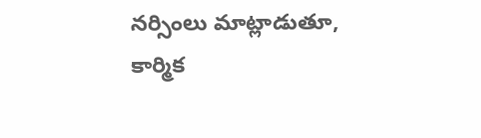నర్సింలు మాట్లాడుతూ, కార్మిక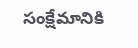సంక్షేమానికి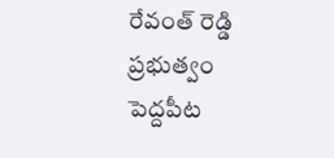రేవంత్ రెడ్డి ప్రభుత్వం పెద్దపీట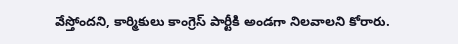వేస్తోందని, కార్మికులు కాంగ్రెస్ పార్టీకి అండగా నిలవాలని కోరారు.